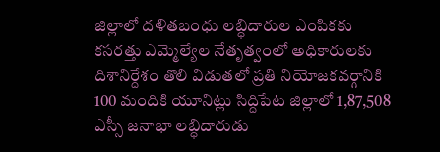జిల్లాలో దళితబంధు లబ్ధిదారుల ఎంపికకు కసరత్తు ఎమ్మెల్యేల నేతృత్వంలో అధికారులకు దిశానిర్దేశం తొలి విడుతలో ప్రతి నియోజకవర్గానికి 100 మందికి యూనిట్లు సిద్దిపేట జిల్లాలో 1,87,508 ఎస్సీ జనాభా లబ్ధిదారుడు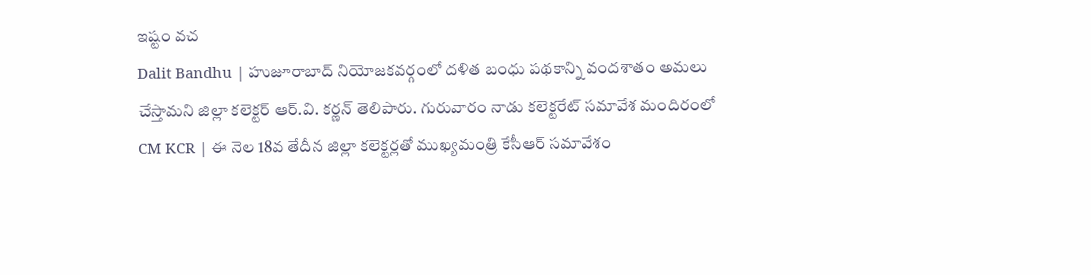ఇష్టం వచ
Dalit Bandhu | హుజూరాబాద్ నియోజకవర్గంలో దళిత బంధు పథకాన్ని వందశాతం అమలు చేస్తామని జిల్లా కలెక్టర్ ఆర్.వి. కర్ణన్ తెలిపారు. గురువారం నాడు కలెక్టరేట్ సమావేశ మందిరంలో
CM KCR | ఈ నెల 18వ తేదీన జిల్లా కలెక్టర్లతో ముఖ్యమంత్రి కేసీఆర్ సమావేశం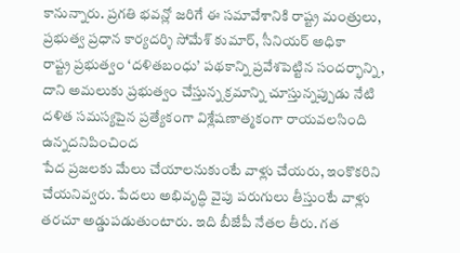కానున్నారు. ప్రగతి భవన్లో జరిగే ఈ సమావేశానికి రాష్ట్ర మంత్రులు, ప్రభుత్వ ప్రధాన కార్యదర్శి సోమేశ్ కుమార్, సీనియర్ అధికా
రాష్ట్ర ప్రభుత్వం ‘దళితబంధు’ పథకాన్ని ప్రవేశపెట్టిన సందర్భాన్ని, దాని అమలుకు ప్రభుత్వం చేస్తున్న క్రమాన్ని చూస్తున్నప్పుడు నేటి దళిత సమస్యపైన ప్రత్యేకంగా విశ్లేషణాత్మకంగా రాయవలసింది ఉన్నదనిపించింద
పేద ప్రజలకు మేలు చేయాలనుకుంటే వాళ్లు చేయరు, ఇంకొకరిని చేయనివ్వరు. పేదలు అభివృద్ధి వైపు పరుగులు తీస్తుంటే వాళ్లు తరచూ అడ్డుపడుతుంటారు. ఇది బీజేపీ నేతల తీరు. గత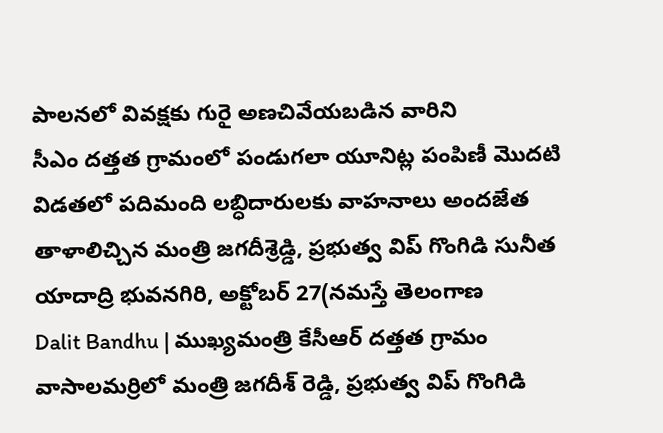పాలనలో వివక్షకు గురై అణచివేయబడిన వారిని
సీఎం దత్తత గ్రామంలో పండుగలా యూనిట్ల పంపిణీ మొదటి విడతలో పదిమంది లబ్ధిదారులకు వాహనాలు అందజేత తాళాలిచ్చిన మంత్రి జగదీశ్రెడ్డి, ప్రభుత్వ విప్ గొంగిడి సునీత యాదాద్రి భువనగిరి, అక్టోబర్ 27(నమస్తే తెలంగాణ
Dalit Bandhu | ముఖ్యమంత్రి కేసీఆర్ దత్తత గ్రామం వాసాలమర్రిలో మంత్రి జగదీశ్ రెడ్డి, ప్రభుత్వ విప్ గొంగిడి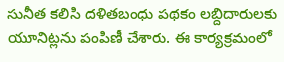సునీత కలిసి దళితబంధు పథకం లబ్దిదారులకు యూనిట్లను పంపిణీ చేశారు. ఈ కార్యక్రమంలో